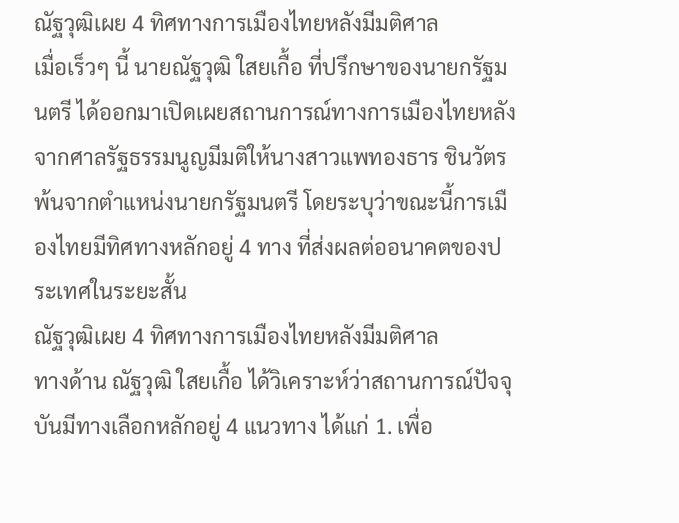ณัฐวุฒิเผย 4 ทิศทางการเมืองไทยหลังมีมติศาล
เมื่อเร็วๆ นี้ นายณัฐวุฒิ ใสยเกื้อ ที่ปรึกษาของนายกรัฐมนตรี ได้ออกมาเปิดเผยสถานการณ์ทางการเมืองไทยหลังจากศาลรัฐธรรมนูญมีมติให้นางสาวแพทองธาร ชินวัตร พ้นจากตำแหน่งนายกรัฐมนตรี โดยระบุว่าขณะนี้การเมืองไทยมีทิศทางหลักอยู่ 4 ทาง ที่ส่งผลต่ออนาคตของประเทศในระยะสั้น
ณัฐวุฒิเผย 4 ทิศทางการเมืองไทยหลังมีมติศาล
ทางด้าน ณัฐวุฒิ ใสยเกื้อ ได้วิเคราะห์ว่าสถานการณ์ปัจจุบันมีทางเลือกหลักอยู่ 4 แนวทาง ได้แก่ 1. เพื่อ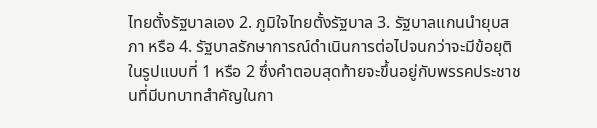ไทยตั้งรัฐบาลเอง 2. ภูมิใจไทยตั้งรัฐบาล 3. รัฐบาลแกนนำยุบสภา หรือ 4. รัฐบาลรักษาการณ์ดำเนินการต่อไปจนกว่าจะมีข้อยุติในรูปแบบที่ 1 หรือ 2 ซึ่งคำตอบสุดท้ายจะขึ้นอยู่กับพรรคประชาชนที่มีบทบาทสำคัญในกา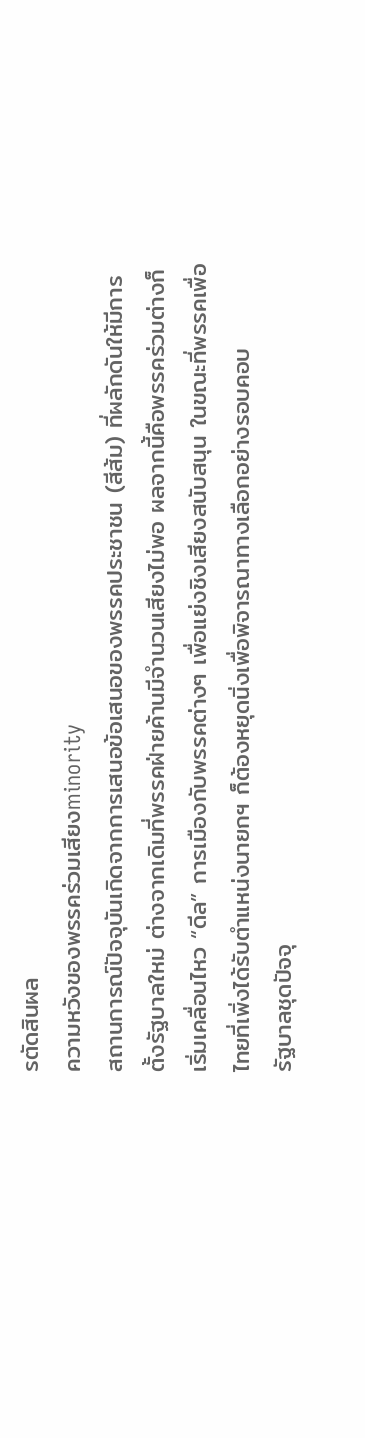รตัดสินผล
ความหวังของพรรคร่วมเสียงminority
สถานการณ์ปัจจุบันเกิดจากการเสนอข้อเสนอของพรรคประชาชน (สีส้ม) ที่ผลักดันให้มีการตั้งรัฐบาลใหม่ ต่างจากเดิมที่พรรคฝ่ายค้านมีจำนวนเสียงไม่พอ ผลจากนี้คือพรรคร่วมต่างก็เริ่มเคลื่อนไหว “ดีล” การเมืองกับพรรคต่างๆ เพื่อแย่งชิงเสียงสนับสนุน ในขณะที่พรรคเพื่อไทยที่เพิ่งได้รับตำแหน่งนายกฯ ก็ต้องหยุดนิ่งเพื่อพิจารณาทางเลือกอย่างรอบคอบ
รัฐบาลชุดปัจจุ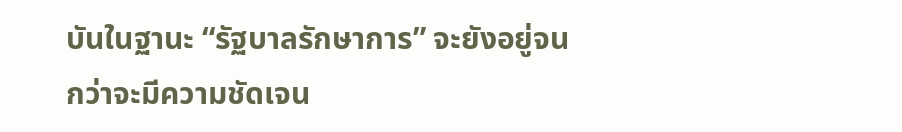บันในฐานะ “รัฐบาลรักษาการ” จะยังอยู่จนกว่าจะมีความชัดเจน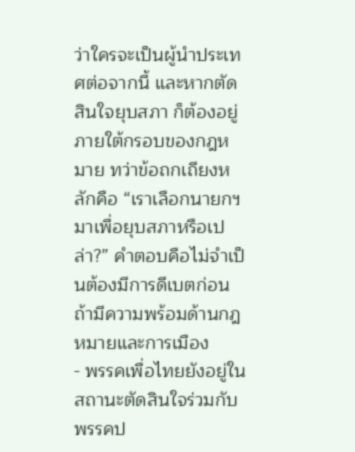ว่าใครจะเป็นผู้นำประเทศต่อจากนี้ และหากตัดสินใจยุบสภา ก็ต้องอยู่ภายใต้กรอบของกฎหมาย ทว่าข้อถกเถียงหลักคือ “เราเลือกนายกฯ มาเพื่อยุบสภาหรือเปล่า?” คำตอบคือไม่จำเป็นต้องมีการดีเบตก่อน ถ้ามีความพร้อมด้านกฎหมายและการเมือง
- พรรคเพื่อไทยยังอยู่ในสถานะตัดสินใจร่วมกับพรรคป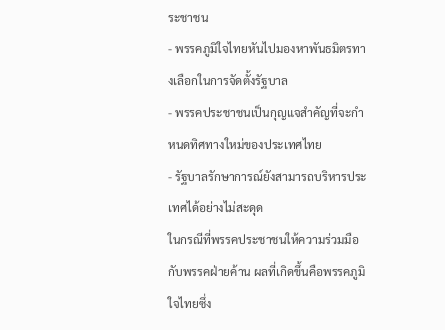ระชาชน
- พรรคภูมิใจไทยหันไปมองหาพันธมิตรทางเลือกในการจัดตั้งรัฐบาล
- พรรคประชาชนเป็นกุญแจสำคัญที่จะกำหนดทิศทางใหม่ของประเทศไทย
- รัฐบาลรักษาการณ์ยังสามารถบริหารประเทศได้อย่างไม่สะดุด
ในกรณีที่พรรคประชาชนให้ความร่วมมือกับพรรคฝ่ายค้าน ผลที่เกิดขึ้นคือพรรคภูมิใจไทยซึ่ง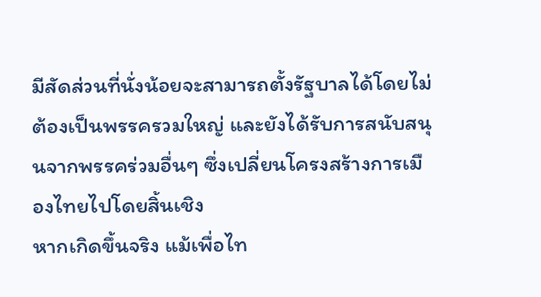มีสัดส่วนที่นั่งน้อยจะสามารถตั้งรัฐบาลได้โดยไม่ต้องเป็นพรรครวมใหญ่ และยังได้รับการสนับสนุนจากพรรคร่วมอื่นๆ ซึ่งเปลี่ยนโครงสร้างการเมืองไทยไปโดยสิ้นเชิง
หากเกิดขึ้นจริง แม้เพื่อไท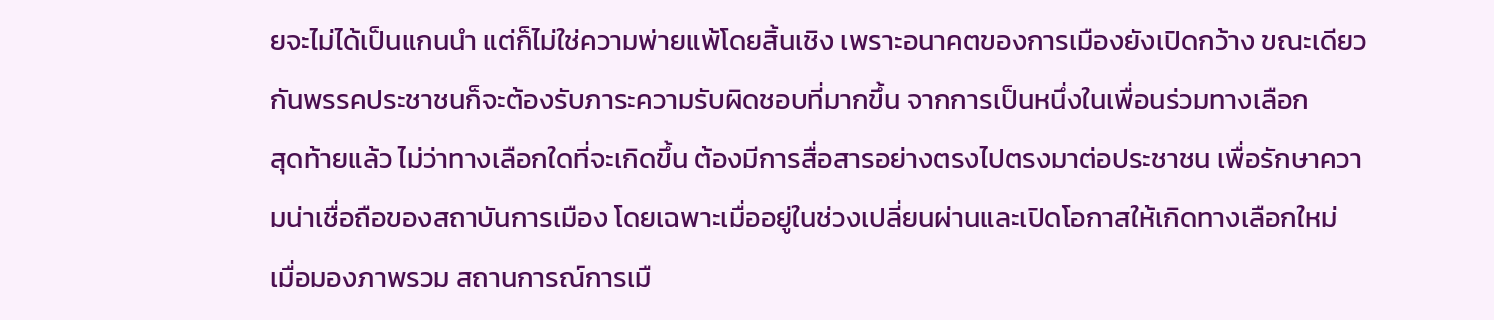ยจะไม่ได้เป็นแกนนำ แต่ก็ไม่ใช่ความพ่ายแพ้โดยสิ้นเชิง เพราะอนาคตของการเมืองยังเปิดกว้าง ขณะเดียวกันพรรคประชาชนก็จะต้องรับภาระความรับผิดชอบที่มากขึ้น จากการเป็นหนึ่งในเพื่อนร่วมทางเลือก
สุดท้ายแล้ว ไม่ว่าทางเลือกใดที่จะเกิดขึ้น ต้องมีการสื่อสารอย่างตรงไปตรงมาต่อประชาชน เพื่อรักษาความน่าเชื่อถือของสถาบันการเมือง โดยเฉพาะเมื่ออยู่ในช่วงเปลี่ยนผ่านและเปิดโอกาสให้เกิดทางเลือกใหม่
เมื่อมองภาพรวม สถานการณ์การเมื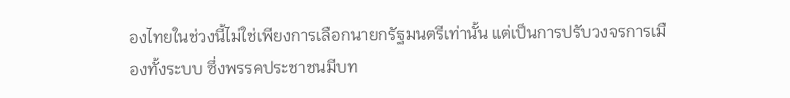องไทยในช่วงนี้ไม่ใช่เพียงการเลือกนายกรัฐมนตรีเท่านั้น แต่เป็นการปรับวงจรการเมืองทั้งระบบ ซึ่งพรรคประชาชนมีบท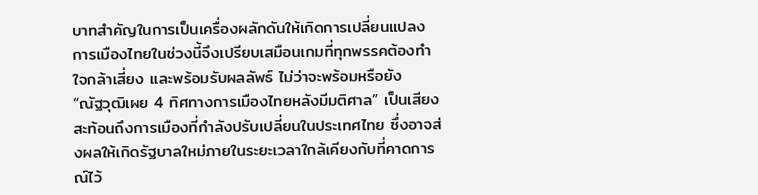บาทสำคัญในการเป็นเครื่องผลักดันให้เกิดการเปลี่ยนแปลง
การเมืองไทยในช่วงนี้จึงเปรียบเสมือนเกมที่ทุกพรรคต้องทำใจกล้าเสี่ยง และพร้อมรับผลลัพธ์ ไม่ว่าจะพร้อมหรือยัง
“ณัฐวุฒิเผย 4 ทิศทางการเมืองไทยหลังมีมติศาล” เป็นเสียงสะท้อนถึงการเมืองที่กำลังปรับเปลี่ยนในประเทศไทย ซึ่งอาจส่งผลให้เกิดรัฐบาลใหม่ภายในระยะเวลาใกล้เคียงกับที่คาดการณ์ไว้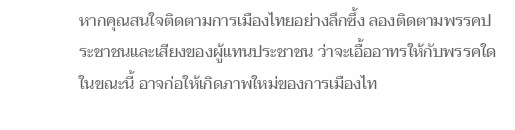หากคุณสนใจติดตามการเมืองไทยอย่างลึกซึ้ง ลองติดตามพรรคประชาชนและเสียงของผู้แทนประชาชน ว่าจะเอื้ออาทรให้กับพรรคใดในขณะนี้ อาจก่อให้เกิดภาพใหม่ของการเมืองไท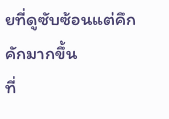ยที่ดูซับซ้อนแต่คึกคักมากขึ้น
ที่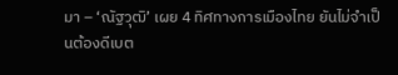มา – ‘ณัฐวุฒิ’ เผย 4 ทิศทางการเมืองไทย ยันไม่จำเป็นต้องดีเบต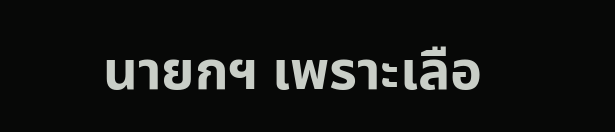นายกฯ เพราะเลือ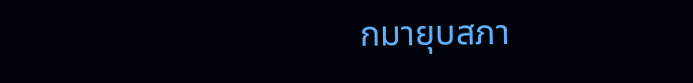กมายุบสภา